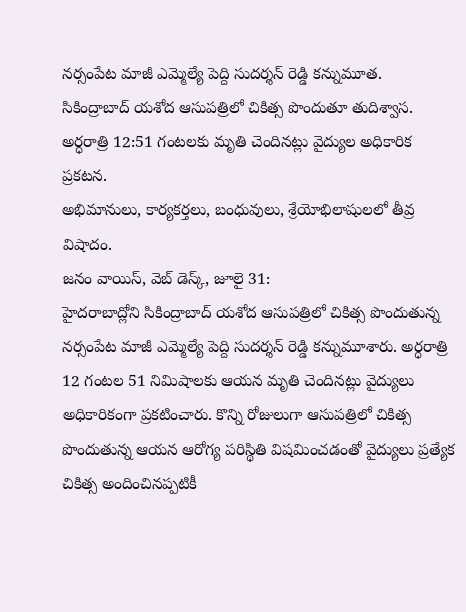నర్సంపేట మాజీ ఎమ్మెల్యే పెద్ది సుదర్శన్ రెడ్డి కన్నుమూత.
సికింద్రాబాద్ యశోద ఆసుపత్రిలో చికిత్స పొందుతూ తుదిశ్వాస.
అర్ధరాత్రి 12:51 గంటలకు మృతి చెందినట్లు వైద్యుల అధికారిక ప్రకటన.
అభిమానులు, కార్యకర్తలు, బంధువులు, శ్రేయోభిలాషులలో తీవ్ర విషాదం.
జనం వాయిస్, వెబ్ డెస్క్, జూలై 31:
హైదరాబాద్లోని సికింద్రాబాద్ యశోద ఆసుపత్రిలో చికిత్స పొందుతున్న నర్సంపేట మాజీ ఎమ్మెల్యే పెద్ది సుదర్శన్ రెడ్డి కన్నుమూశారు. అర్ధరాత్రి 12 గంటల 51 నిమిషాలకు ఆయన మృతి చెందినట్లు వైద్యులు అధికారికంగా ప్రకటించారు. కొన్ని రోజులుగా ఆసుపత్రిలో చికిత్స పొందుతున్న ఆయన ఆరోగ్య పరిస్థితి విషమించడంతో వైద్యులు ప్రత్యేక చికిత్స అందించినప్పటికీ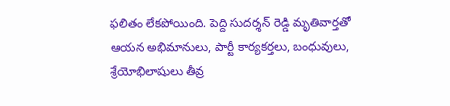ఫలితం లేకపోయింది. పెద్ది సుదర్శన్ రెడ్డి మృతివార్తతో ఆయన అభిమానులు, పార్టీ కార్యకర్తలు, బంధువులు, శ్రేయోభిలాషులు తీవ్ర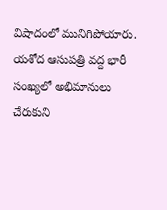విషాదంలో మునిగిపోయారు. యశోద ఆసుపత్రి వద్ద భారీ సంఖ్యలో అభిమానులు చేరుకుని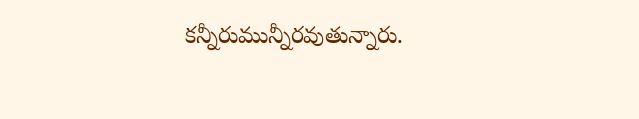కన్నీరుమున్నీరవుతున్నారు.